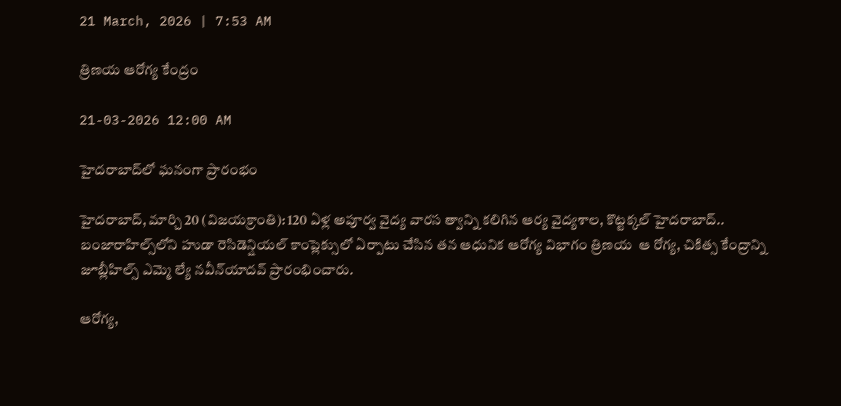21 March, 2026 | 7:53 AM

త్రిణయ ఆరోగ్య కేంద్రం

21-03-2026 12:00 AM

హైదరాబాద్‌లో ఘనంగా ప్రారంభం

హైదరాబాద్, మార్చి 20 (విజయక్రాంతి): 120 ఏళ్ల అపూర్వ వైద్య వారస త్వాన్ని కలిగిన ఆర్య వైద్యశాల, కొట్టక్కల్ హైదరాబాద్.. బంజారాహిల్స్‌లోని హుడా రెసిడెన్షియల్ కాంప్లెక్సులో ఏర్పాటు చేసిన తన ఆధునిక ఆరోగ్య విభాగం త్రిణయ  ఆ రోగ్య, చికిత్స కేంద్రాన్ని జూబ్లీహిల్స్ ఎమ్మె ల్యే నవీన్‌యాదవ్ ప్రారంభించారు.

ఆరోగ్య,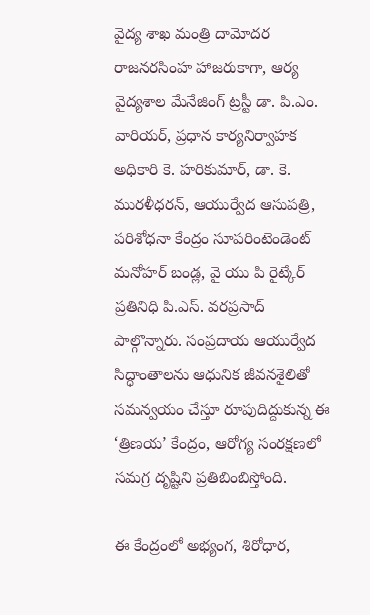వైద్య శాఖ మంత్రి దామోదర రాజనరసింహ హాజరుకాగా, ఆర్య వైద్యశాల మేనేజింగ్ ట్రస్టీ డా. పి.ఎం. వారియర్, ప్రధాన కార్యనిర్వాహక అధికారి కె. హరికుమార్, డా. కె. మురళీధరన్, ఆయుర్వేద ఆసుపత్రి, పరిశోధనా కేంద్రం సూపరింటెండెంట్ మనోహర్ బండ్ల, వై యు పి రైట్కేర్ ప్రతినిధి పి.ఎస్. వరప్రసాద్ పాల్గొన్నారు. సంప్రదాయ ఆయుర్వేద సిద్ధాంతాలను ఆధునిక జీవనశైలితో సమన్వయం చేస్తూ రూపుదిద్దుకున్న ఈ ‘త్రిణయ’ కేంద్రం, ఆరోగ్య సంరక్షణలో సమగ్ర దృష్టిని ప్రతిబింబిస్తోంది.

ఈ కేంద్రంలో అభ్యంగ, శిరోధార,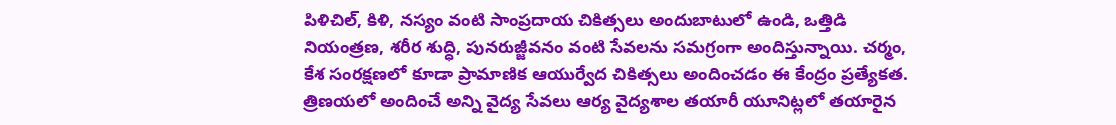పిళిచిల్, కిళి, నస్యం వంటి సాంప్రదాయ చికిత్సలు అందుబాటులో ఉండి, ఒత్తిడి నియంత్రణ, శరీర శుద్ధి, పునరుజ్జీవనం వంటి సేవలను సమగ్రంగా అందిస్తున్నాయి. చర్మం, కేశ సంరక్షణలో కూడా ప్రామాణిక ఆయుర్వేద చికిత్సలు అందించడం ఈ కేంద్రం ప్రత్యేకత. త్రిణయలో అందించే అన్ని వైద్య సేవలు ఆర్య వైద్యశాల తయారీ యూనిట్లలో తయారైన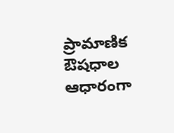ప్రామాణిక ఔషధాల ఆధారంగా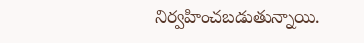నిర్వహించబడుతున్నాయి.